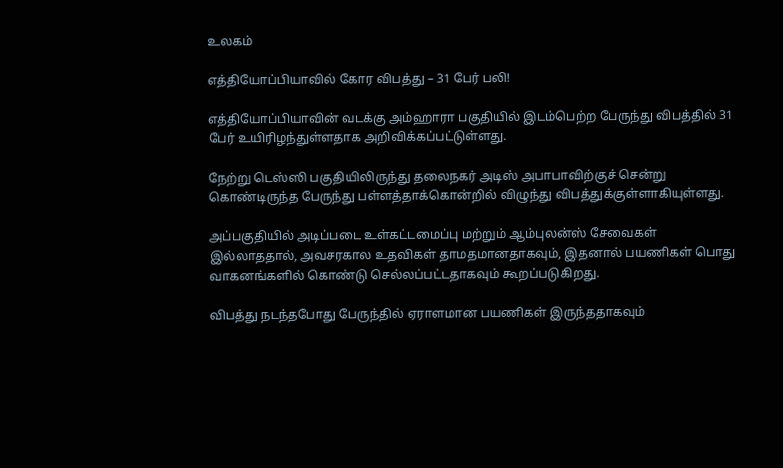உலகம்

எத்தியோப்பியாவில் கோர விபத்து – 31 பேர் பலி!

எத்தியோப்பியாவின் வடக்கு அம்ஹாரா பகுதியில் இடம்பெற்ற பேருந்து விபத்தில் 31 பேர் உயிரிழந்துள்ளதாக அறிவிக்கப்பட்டுள்ளது.

நேற்று டெஸ்ஸி பகுதியிலிருந்து தலைநகர் அடிஸ் அபாபாவிற்குச் சென்று கொண்டிருந்த பேருந்து பள்ளத்தாக்கொன்றில் விழுந்து விபத்துக்குள்ளாகியுள்ளது.

அப்பகுதியில் அடிப்படை உள்கட்டமைப்பு மற்றும் ஆம்புலன்ஸ் சேவைகள் இல்லாததால், அவசரகால உதவிகள் தாமதமானதாகவும், இதனால் பயணிகள் பொது வாகனங்களில் கொண்டு செல்லப்பட்டதாகவும் கூறப்படுகிறது.

விபத்து நடந்தபோது பேருந்தில் ஏராளமான பயணிகள் இருந்ததாகவும்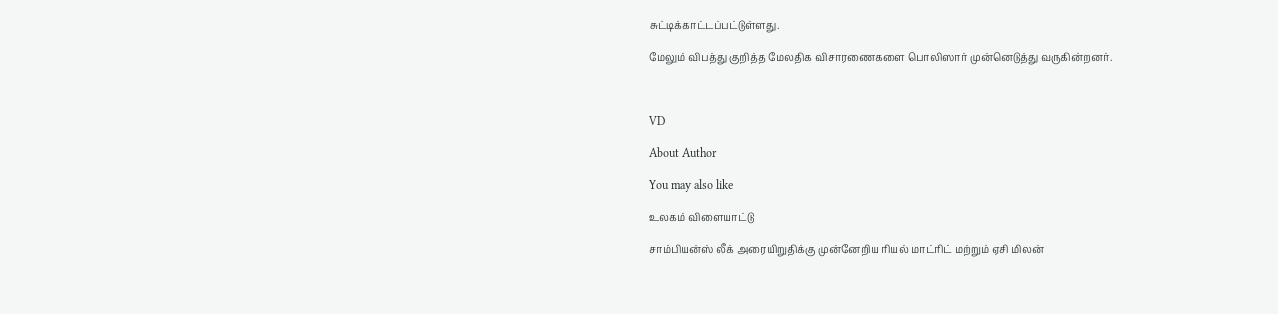சுட்டிக்காட்டப்பட்டுள்ளது.

மேலும் விபத்து குறித்த மேலதிக விசாரணைகளை பொலிஸார் முன்னெடுத்து வருகின்றனர்.



VD

About Author

You may also like

உலகம் விளையாட்டு

சாம்பியன்ஸ் லீக் அரையிறுதிக்கு முன்னேறிய ரியல் மாட்ரிட் மற்றும் ஏசி மிலன்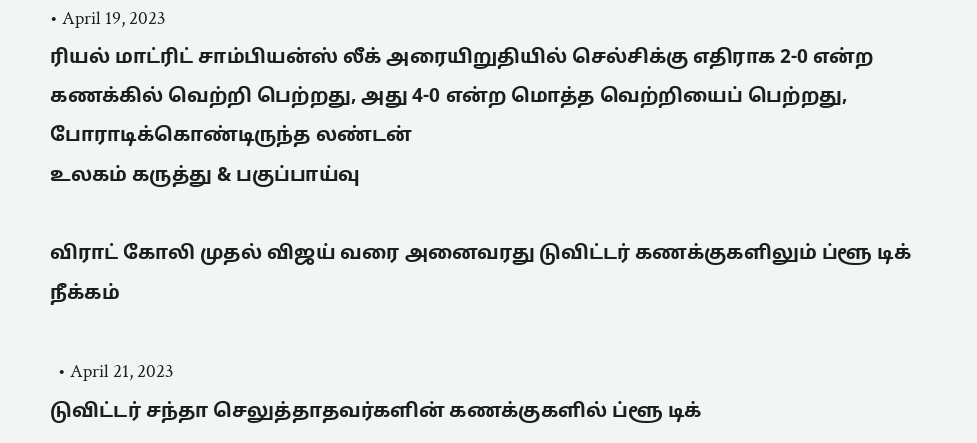• April 19, 2023
ரியல் மாட்ரிட் சாம்பியன்ஸ் லீக் அரையிறுதியில் செல்சிக்கு எதிராக 2-0 என்ற கணக்கில் வெற்றி பெற்றது, அது 4-0 என்ற மொத்த வெற்றியைப் பெற்றது, போராடிக்கொண்டிருந்த லண்டன்
உலகம் கருத்து & பகுப்பாய்வு

விராட் கோலி முதல் விஜய் வரை அனைவரது டுவிட்டர் கணக்குகளிலும் ப்ளூ டிக் நீக்கம்

  • April 21, 2023
டுவிட்டர் சந்தா செலுத்தாதவர்களின் கணக்குகளில் ப்ளூ டிக்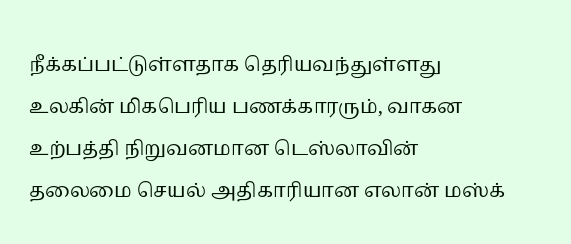நீக்கப்பட்டுள்ளதாக தெரியவந்துள்ளது உலகின் மிகபெரிய பணக்காரரும், வாகன உற்பத்தி நிறுவனமான டெஸ்லாவின் தலைமை செயல் அதிகாரியான எலான் மஸ்க்